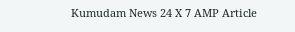Kumudam News 24 X 7 AMP Article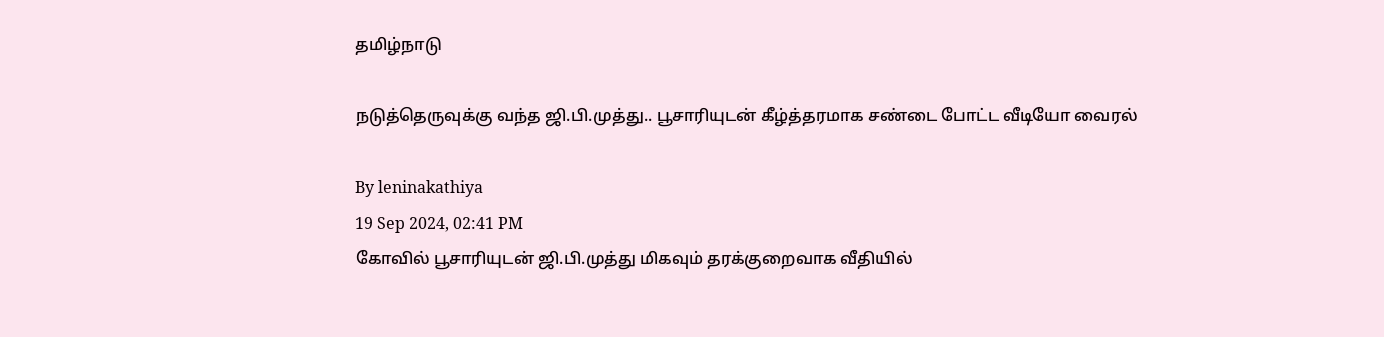தமிழ்நாடு

நடுத்தெருவுக்கு வந்த ஜி.பி.முத்து.. பூசாரியுடன் கீழ்த்தரமாக சண்டை போட்ட வீடியோ வைரல்

By leninakathiya
19 Sep 2024, 02:41 PM
கோவில் பூசாரியுடன் ஜி.பி.முத்து மிகவும் தரக்குறைவாக வீதியில்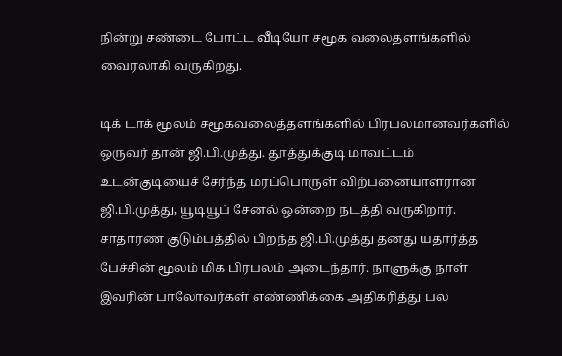நின்று சண்டை போட்ட வீடியோ சமூக வலைதளங்களில் வைரலாகி வருகிறது.

டிக் டாக் மூலம் சமூகவலைத்தளங்களில் பிரபலமானவர்களில் ஒருவர் தான் ஜி.பி.முத்து. தூத்துக்குடி மாவட்டம் உடன்குடியைச் சேர்ந்த மரப்பொருள் விற்பனையாளரான ஜி.பி.முத்து, யூடியூப் சேனல் ஒன்றை நடத்தி வருகிறார். சாதாரண குடும்பத்தில் பிறந்த ஜி.பி.முத்து தனது யதார்த்த பேச்சின் மூலம் மிக பிரபலம் அடைந்தார். நாளுக்கு நாள் இவரின் பாலோவர்கள் எண்ணிக்கை அதிகரித்து பல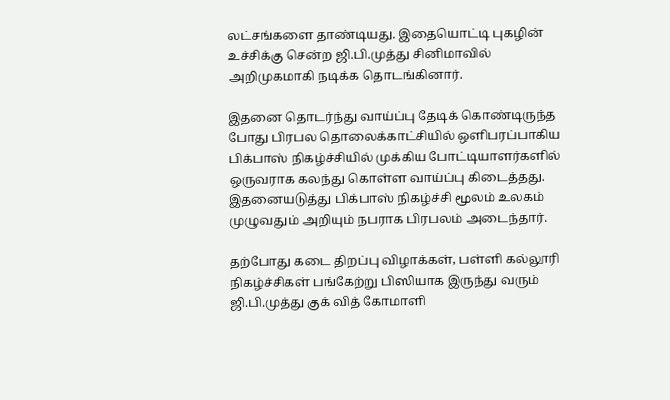லட்சங்களை தாண்டியது. இதையொட்டி புகழின் உச்சிக்கு சென்ற ஜி.பி.முத்து சினிமாவில் அறிமுகமாகி நடிக்க தொடங்கினார்.

இதனை தொடர்ந்து வாய்ப்பு தேடிக் கொண்டிருந்த போது பிரபல தொலைக்காட்சியில் ஒளிபரப்பாகிய பிக்பாஸ் நிகழ்ச்சியில் முக்கிய போட்டியாளர்களில் ஒருவராக கலந்து கொள்ள வாய்ப்பு கிடைத்தது. இதனையடுத்து பிக்பாஸ் நிகழ்ச்சி மூலம் உலகம் முழுவதும் அறியும் நபராக பிரபலம் அடைந்தார்.

தற்போது கடை திறப்பு விழாக்கள், பள்ளி கல்லூரி நிகழ்ச்சிகள் பங்கேற்று பிஸியாக இருந்து வரும் ஜி.பி.முத்து குக் வித் கோமாளி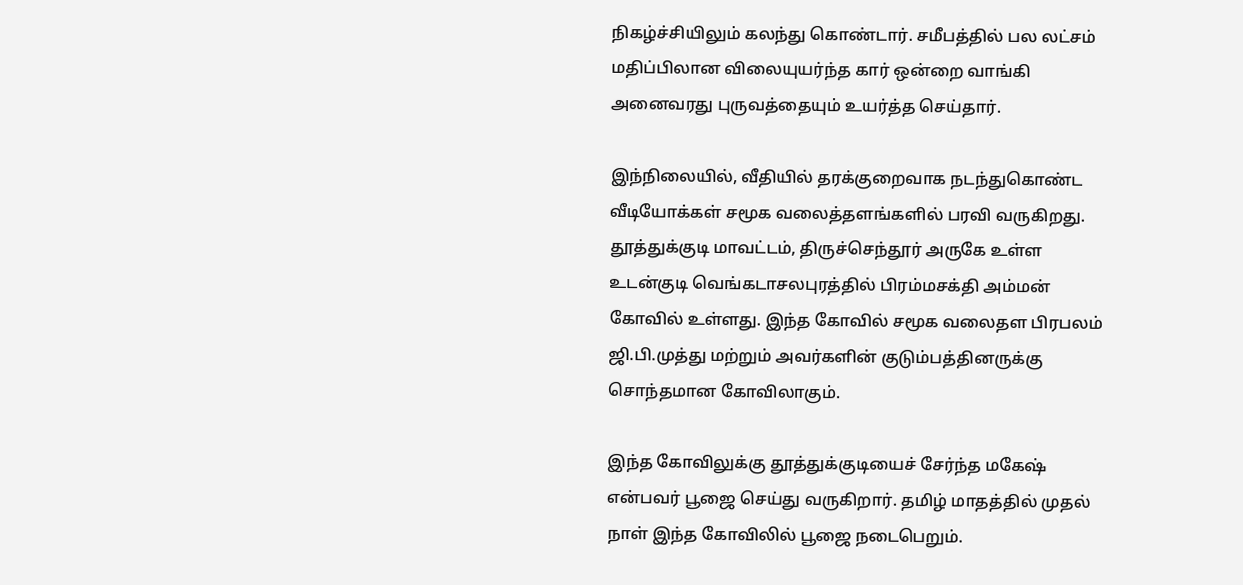நிகழ்ச்சியிலும் கலந்து கொண்டார். சமீபத்தில் பல லட்சம் மதிப்பிலான விலையுயர்ந்த கார் ஒன்றை வாங்கி அனைவரது புருவத்தையும் உயர்த்த செய்தார்.

இந்நிலையில், வீதியில் தரக்குறைவாக நடந்துகொண்ட வீடியோக்கள் சமூக வலைத்தளங்களில் பரவி வருகிறது. தூத்துக்குடி மாவட்டம், திருச்செந்தூர் அருகே உள்ள உடன்குடி வெங்கடாசலபுரத்தில் பிரம்மசக்தி அம்மன் கோவில் உள்ளது. இந்த கோவில் சமூக வலைதள பிரபலம் ஜி.பி.முத்து மற்றும் அவர்களின் குடும்பத்தினருக்கு சொந்தமான கோவிலாகும்.

இந்த கோவிலுக்கு தூத்துக்குடியைச் சேர்ந்த மகேஷ் என்பவர் பூஜை செய்து வருகிறார். தமிழ் மாதத்தில் முதல் நாள் இந்த கோவிலில் பூஜை நடைபெறும்.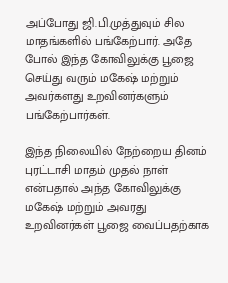அப்போது ஜி.பி.முத்துவும் சில மாதங்களில் பங்கேற்பார். அதே போல் இந்த கோவிலுக்கு பூஜை செய்து வரும் மகேஷ் மற்றும் அவர்களது உறவினர்களும் பங்கேற்பார்கள்.

இந்த நிலையில் நேற்றைய தினம் புரட்டாசி மாதம் முதல் நாள் என்பதால் அந்த கோவிலுக்கு மகேஷ் மற்றும் அவரது உறவினர்கள் பூஜை வைப்பதற்காக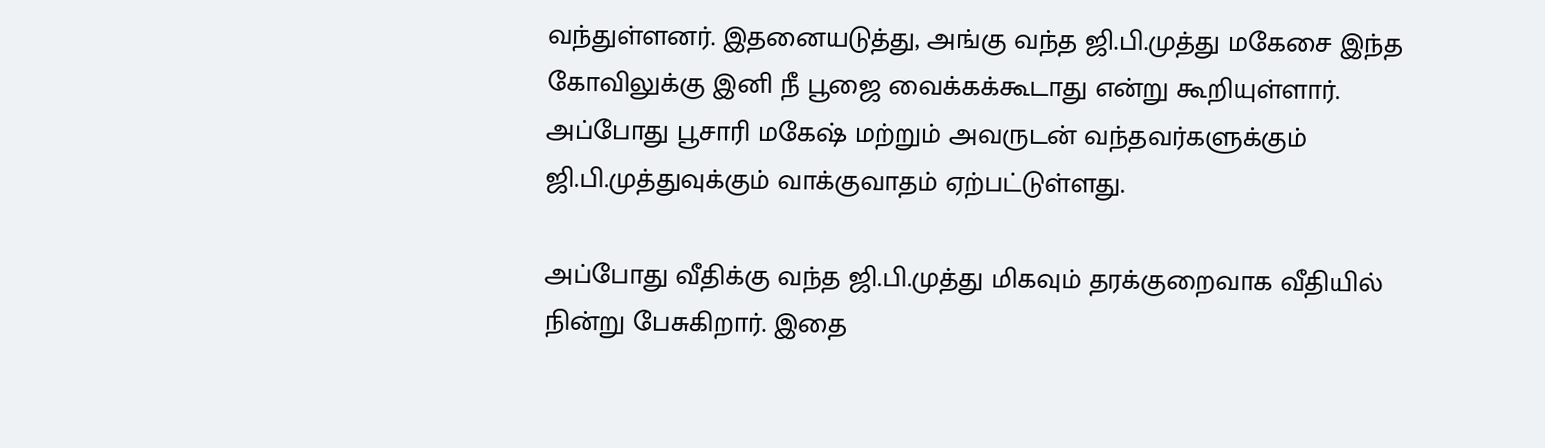வந்துள்ளனர். இதனையடுத்து, அங்கு வந்த ஜி.பி.முத்து மகேசை இந்த கோவிலுக்கு இனி நீ பூஜை வைக்கக்கூடாது என்று கூறியுள்ளார். அப்போது பூசாரி மகேஷ் மற்றும் அவருடன் வந்தவர்களுக்கும் ஜி.பி.முத்துவுக்கும் வாக்குவாதம் ஏற்பட்டுள்ளது.

அப்போது வீதிக்கு வந்த ஜி.பி.முத்து மிகவும் தரக்குறைவாக வீதியில் நின்று பேசுகிறார். இதை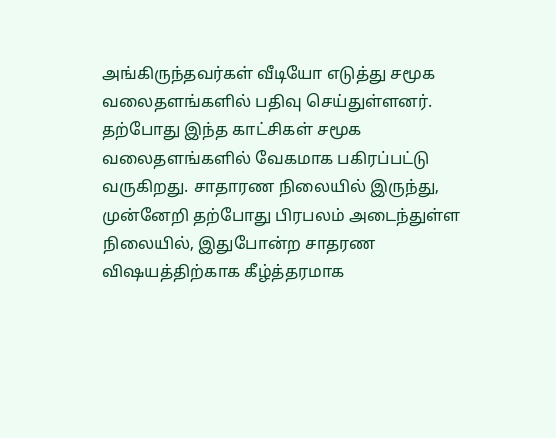அங்கிருந்தவர்கள் வீடியோ எடுத்து சமூக வலைதளங்களில் பதிவு செய்துள்ளனர். தற்போது இந்த காட்சிகள் சமூக வலைதளங்களில் வேகமாக பகிரப்பட்டு வருகிறது. சாதாரண நிலையில் இருந்து, முன்னேறி தற்போது பிரபலம் அடைந்துள்ள நிலையில், இதுபோன்ற சாதரண விஷயத்திற்காக கீழ்த்தரமாக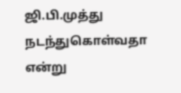ஜி.பி.முத்து நடந்துகொள்வதா என்று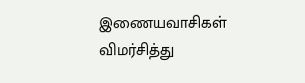இணையவாசிகள் விமர்சித்து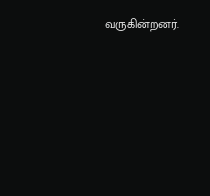வருகின்றனர்.